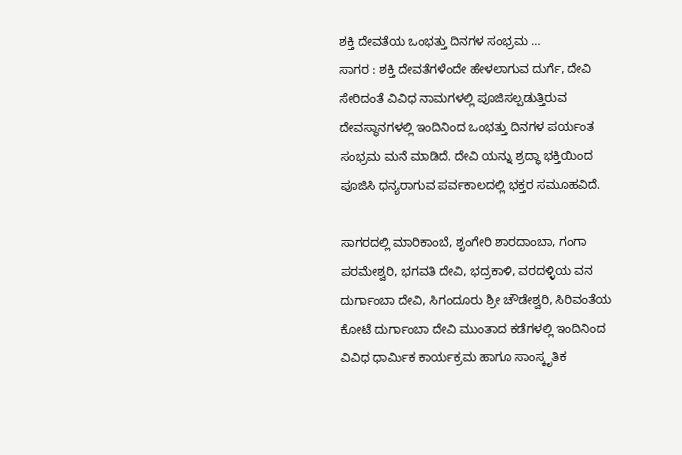ಶಕ್ತಿ ದೇವತೆಯ ಒಂಭತ್ತು ದಿನಗಳ ಸಂಭ್ರಮ …
ಸಾಗರ : ಶಕ್ತಿ ದೇವತೆಗಳೆಂದೇ ಹೇಳಲಾಗುವ ದುರ್ಗೆ, ದೇವಿ ಸೇರಿದಂತೆ ವಿವಿಧ ನಾಮಗಳಲ್ಲಿ ಪೂಜಿಸಲ್ಪಡುತ್ತಿರುವ ದೇವಸ್ಥಾನಗಳಲ್ಲಿ ಇಂದಿನಿಂದ ಒಂಭತ್ತು ದಿನಗಳ ಪರ್ಯಂತ ಸಂಭ್ರಮ ಮನೆ ಮಾಡಿದೆ. ದೇವಿ ಯನ್ನು ಶ್ರದ್ಧಾ ಭಕ್ತಿಯಿಂದ ಪೂಜಿಸಿ ಧನ್ಯರಾಗುವ ಪರ್ವಕಾಲದಲ್ಲಿ ಭಕ್ತರ ಸಮೂಹವಿದೆ.

ಸಾಗರದಲ್ಲಿ ಮಾರಿಕಾಂಬೆ, ಶೃಂಗೇರಿ ಶಾರದಾಂಬಾ, ಗಂಗಾ ಪರಮೇಶ್ವರಿ, ಭಗವತಿ ದೇವಿ, ಭದ್ರಕಾಳಿ, ವರದಳ್ಳಿಯ ವನ ದುರ್ಗಾಂಬಾ ದೇವಿ, ಸಿಗಂದೂರು ಶ್ರೀ ಚೌಡೇಶ್ವರಿ, ಸಿರಿವಂತೆಯ ಕೋಟೆ ದುರ್ಗಾಂಬಾ ದೇವಿ ಮುಂತಾದ ಕಡೆಗಳಲ್ಲಿ ಇಂದಿನಿಂದ ವಿವಿಧ ಧಾರ್ಮಿಕ ಕಾರ್ಯಕ್ರಮ ಹಾಗೂ ಸಾಂಸ್ಕೃತಿಕ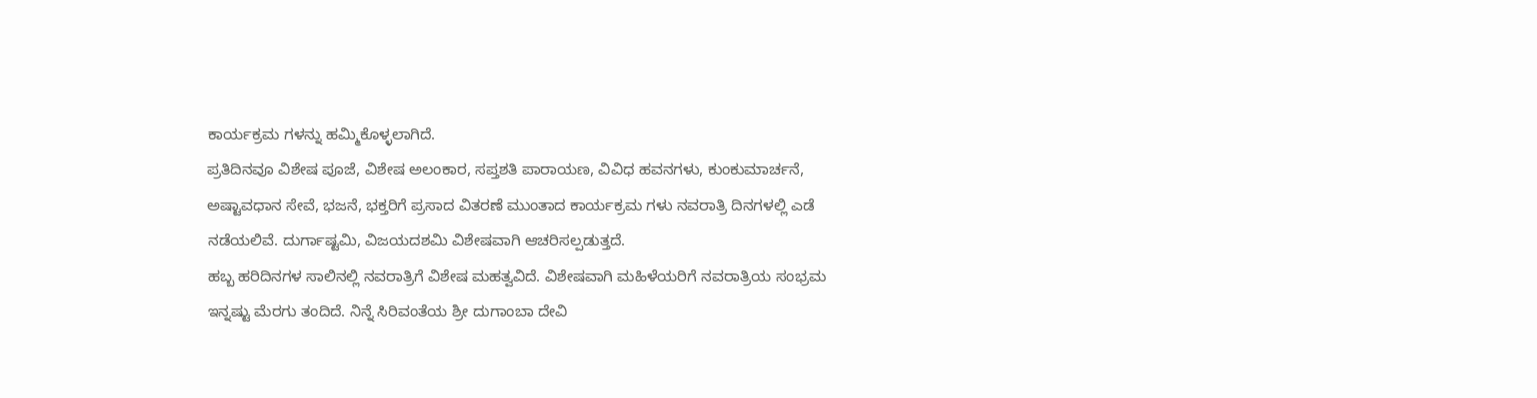ಕಾರ್ಯಕ್ರಮ ಗಳನ್ನು ಹಮ್ಮಿಕೊಳ್ಳಲಾಗಿದೆ.
ಪ್ರತಿದಿನವೂ ವಿಶೇಷ ಪೂಜೆ, ವಿಶೇಷ ಅಲಂಕಾರ, ಸಪ್ತಶತಿ ಪಾರಾಯಣ, ವಿವಿಧ ಹವನಗಳು, ಕುಂಕುಮಾರ್ಚನೆ, ಅಷ್ಟಾವಧಾನ ಸೇವೆ, ಭಜನೆ, ಭಕ್ತರಿಗೆ ಪ್ರಸಾದ ವಿತರಣೆ ಮುಂತಾದ ಕಾರ್ಯಕ್ರಮ ಗಳು ನವರಾತ್ರಿ ದಿನಗಳಲ್ಲಿ ಎಡೆ ನಡೆಯಲಿವೆ. ದುರ್ಗಾಷ್ಟಮಿ, ವಿಜಯದಶಮಿ ವಿಶೇಷವಾಗಿ ಆಚರಿಸಲ್ಪಡುತ್ತದೆ.
ಹಬ್ಬ ಹರಿದಿನಗಳ ಸಾಲಿನಲ್ಲಿ ನವರಾತ್ರಿಗೆ ವಿಶೇಷ ಮಹತ್ವವಿದೆ. ವಿಶೇಷವಾಗಿ ಮಹಿಳೆಯರಿಗೆ ನವರಾತ್ರಿಯ ಸಂಭ್ರಮ ಇನ್ನಷ್ಟು ಮೆರಗು ತಂದಿದೆ. ನಿನ್ನೆ ಸಿರಿವಂತೆಯ ಶ್ರೀ ದುಗಾಂಬಾ ದೇವಿ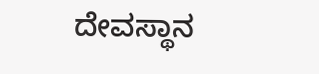ದೇವಸ್ಥಾನ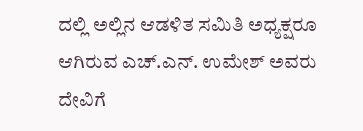ದಲ್ಲಿ ಅಲ್ಲಿನ ಆಡಳಿತ ಸಮಿತಿ ಅಧ್ಯಕ್ಷರೂ ಆಗಿರುವ ಎಚ್.ಎನ್. ಉಮೇಶ್ ಅವರು ದೇವಿಗೆ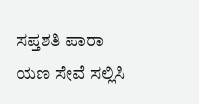ಸಪ್ತಶತಿ ಪಾರಾ ಯಣ ಸೇವೆ ಸಲ್ಲಿಸಿ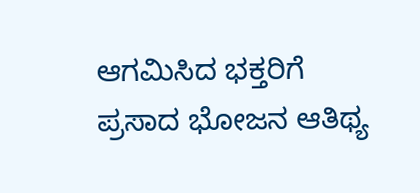ಆಗಮಿಸಿದ ಭಕ್ತರಿಗೆ ಪ್ರಸಾದ ಭೋಜನ ಆತಿಥ್ಯ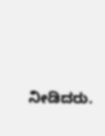ನೀಡಿದರು.